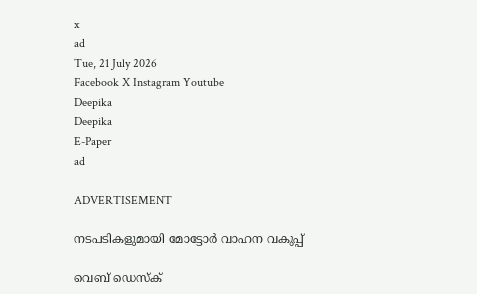x
ad
Tue, 21 July 2026
Facebook X Instagram Youtube
Deepika
Deepika
E-Paper
ad

ADVERTISEMENT

നടപടികളുമായി മോട്ടോര്‍ വാഹന വകുപ്പ്

വെബ് ഡെസ്ക്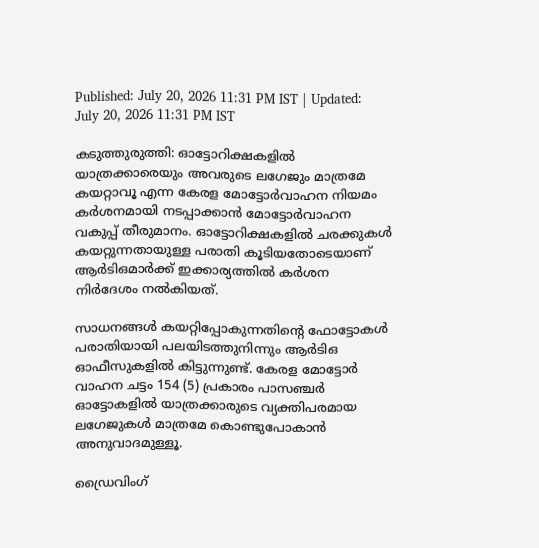Published: July 20, 2026 11:31 PM IST | Updated: July 20, 2026 11:31 PM IST

കടുത്തുരുത്തി: ഓട്ടോറിക്ഷകളില്‍ യാത്രക്കാരെയും അവരുടെ ലഗേജും മാത്രമേ കയറ്റാവൂ എന്ന കേരള മോട്ടോര്‍വാഹന നിയമം കര്‍ശനമായി നടപ്പാക്കാന്‍ മോട്ടോര്‍വാഹന വകുപ്പ് തീരുമാനം. ഓട്ടോറിക്ഷകളില്‍ ചരക്കുകള്‍ കയറ്റുന്നതായുള്ള പരാതി കൂടിയതോടെയാണ് ആര്‍ടിഒമാര്‍ക്ക് ഇക്കാര്യത്തില്‍ കര്‍ശന നിര്‍ദേശം നല്‍കിയത്.

സാധനങ്ങള്‍ കയറ്റിപ്പോകുന്നതിന്‍റെ ഫോട്ടോകള്‍ പരാതിയായി പലയിടത്തുനിന്നും ആര്‍ടിഒ ഓഫീസുകളില്‍ കിട്ടുന്നുണ്ട്. കേരള മോട്ടോര്‍ വാഹന ചട്ടം 154 (5) പ്രകാരം പാസഞ്ചര്‍ ഓട്ടോകളില്‍ യാത്രക്കാരുടെ വ്യക്തിപരമായ ലഗേജുകള്‍ മാത്രമേ കൊണ്ടുപോകാന്‍ അനുവാദമുള്ളൂ.

ഡ്രൈവിംഗ്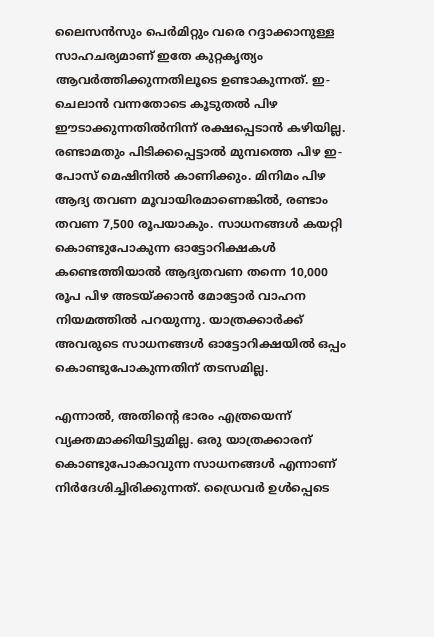ലൈസന്‍സും പെര്‍മിറ്റും വരെ റദ്ദാക്കാനുള്ള സാഹചര്യമാണ് ഇതേ കുറ്റകൃത്യം ആവര്‍ത്തിക്കുന്നതിലൂടെ ഉണ്ടാകുന്നത്. ഇ-ചെലാൻ വന്നതോടെ കൂടുതല്‍ പിഴ ഈടാക്കുന്നതില്‍നിന്ന് രക്ഷപ്പെടാന്‍ കഴിയില്ല. രണ്ടാമതും പിടിക്കപ്പെട്ടാല്‍ മുമ്പത്തെ പിഴ ഇ-പോസ് മെഷിനില്‍ കാണിക്കും. മിനിമം പിഴ ആദ്യ തവണ മൂവായിരമാണെങ്കില്‍, രണ്ടാം തവണ 7,500 രൂപയാകും. സാധനങ്ങള്‍ കയറ്റി കൊണ്ടുപോകുന്ന ഓട്ടോറിക്ഷകൾ കണ്ടെത്തിയാല്‍ ആദ്യതവണ തന്നെ 10,000 രൂപ പിഴ അടയ്ക്കാന്‍ മോട്ടോര്‍ വാഹന നിയമത്തില്‍ പറയുന്നു. യാത്രക്കാര്‍ക്ക് അവരുടെ സാധനങ്ങള്‍ ഓട്ടോറിക്ഷയില്‍ ഒപ്പം കൊണ്ടുപോകുന്നതിന് തടസമില്ല.

എന്നാല്‍, അതിന്‍റെ ഭാരം എത്രയെന്ന് വ്യക്തമാക്കിയിട്ടുമില്ല. ഒരു യാത്രക്കാരന് കൊണ്ടുപോകാവുന്ന സാധനങ്ങള്‍ എന്നാണ് നിര്‍ദേശിച്ചിരിക്കുന്നത്. ഡ്രൈവര്‍ ഉള്‍പ്പെടെ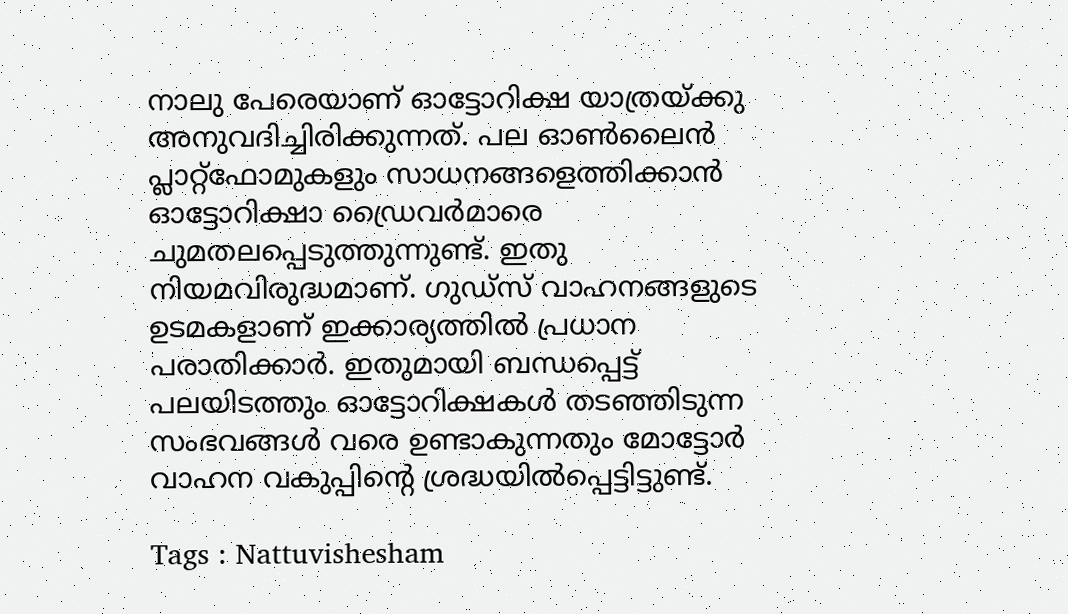നാലു പേരെയാണ് ഓട്ടോറിക്ഷ യാത്രയ്ക്കു അനുവദിച്ചിരിക്കുന്നത്. പല ഓണ്‍ലൈന്‍ പ്ലാറ്റ്‌ഫോമുകളും സാധനങ്ങളെത്തിക്കാന്‍ ഓട്ടോറിക്ഷാ ഡ്രൈവര്‍മാരെ ചുമതലപ്പെടുത്തുന്നുണ്ട്. ഇതു നിയമവിരുദ്ധമാണ്. ഗുഡ്സ് വാഹനങ്ങളുടെ ഉടമകളാണ് ഇക്കാര്യത്തില്‍ പ്രധാന പരാതിക്കാര്‍. ഇതുമായി ബന്ധപ്പെട്ട് പലയിടത്തും ഓട്ടോറിക്ഷകള്‍ തടഞ്ഞിടുന്ന സംഭവങ്ങള്‍ വരെ ഉണ്ടാകുന്നതും മോട്ടോര്‍ വാഹന വകുപ്പിന്‍റെ ശ്രദ്ധയില്‍പ്പെട്ടിട്ടുണ്ട്.

Tags : Nattuvishesham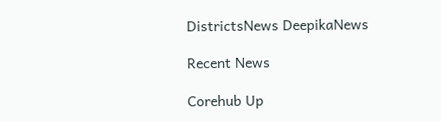DistrictsNews DeepikaNews

Recent News

Corehub Up